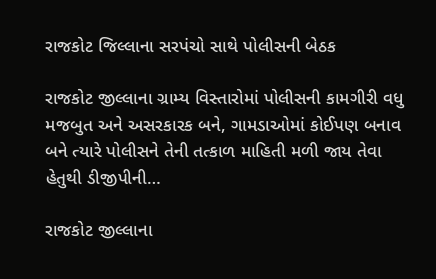રાજકોટ જિલ્લાના સરપંચો સાથે પોલીસની બેઠક

રાજકોટ જીલ્લાના ગ્રામ્ય વિસ્તારોમાં પોલીસની કામગીરી વધુ મજબુત અને અસરકારક બને, ગામડાઓમાં કોઈપણ બનાવ બને ત્યારે પોલીસને તેની તત્કાળ માહિતી મળી જાય તેવા હેતુથી ડીજીપીની…

રાજકોટ જીલ્લાના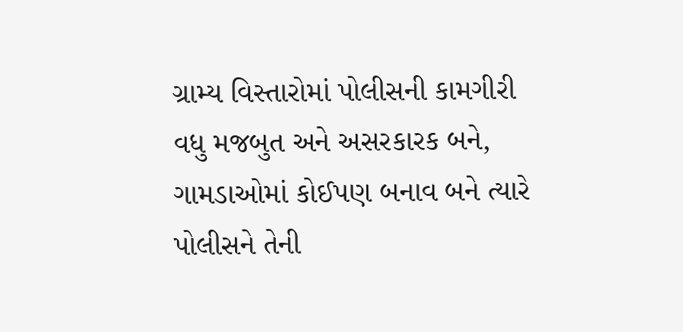ગ્રામ્ય વિસ્તારોમાં પોલીસની કામગીરી વધુ મજબુત અને અસરકારક બને, ગામડાઓમાં કોઈપણ બનાવ બને ત્યારે પોલીસને તેની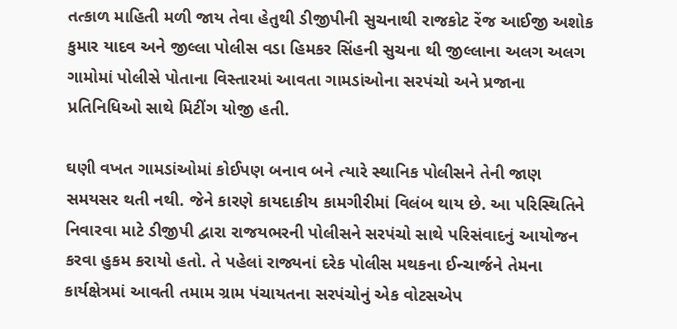તત્કાળ માહિતી મળી જાય તેવા હેતુથી ડીજીપીની સુચનાથી રાજકોટ રેંજ આઈજી અશોક કુમાર યાદવ અને જીલ્લા પોલીસ વડા હિમકર સિંહની સુચના થી જીલ્લાના અલગ અલગ ગામોમાં પોલીસે પોતાના વિસ્તારમાં આવતા ગામડાંઓના સરપંચો અને પ્રજાના પ્રતિનિધિઓ સાથે મિટીંગ યોજી હતી.

ઘણી વખત ગામડાંઓમાં કોઈપણ બનાવ બને ત્યારે સ્થાનિક પોલીસને તેની જાણ સમયસર થતી નથી. જેને કારણે કાયદાકીય કામગીરીમાં વિલંબ થાય છે. આ પરિસ્થિતિને નિવારવા માટે ડીજીપી દ્વારા રાજયભરની પોલીસને સરપંચો સાથે પરિસંવાદનું આયોજન કરવા હુકમ કરાયો હતો. તે પહેલાં રાજ્યનાં દરેક પોલીસ મથકના ઈન્ચાર્જને તેમના કાર્યક્ષેત્રમાં આવતી તમામ ગ્રામ પંચાયતના સરપંચોનું એક વોટસએપ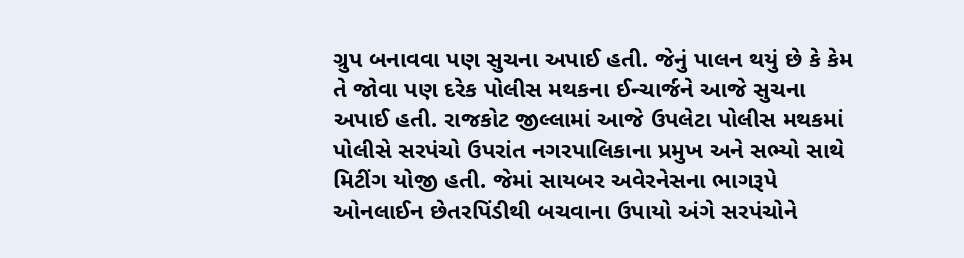ગ્રુપ બનાવવા પણ સુચના અપાઈ હતી. જેનું પાલન થયું છે કે કેમ તે જોવા પણ દરેક પોલીસ મથકના ઈન્ચાર્જને આજે સુચના અપાઈ હતી. રાજકોટ જીલ્લામાં આજે ઉપલેટા પોલીસ મથકમાં પોલીસે સરપંચો ઉપરાંત નગરપાલિકાના પ્રમુખ અને સભ્યો સાથે મિટીંગ યોજી હતી. જેમાં સાયબર અવેરનેસના ભાગરૂપે ઓનલાઈન છેતરપિંડીથી બચવાના ઉપાયો અંગે સરપંચોને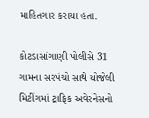માહિતગાર કરાયા હતા.

કોટડાસાંગાણી પોલીસે 31 ગામના સરપંચો સાથે યોજેલી મિટીંગમાં ટ્રાફિક અવેરનેસનો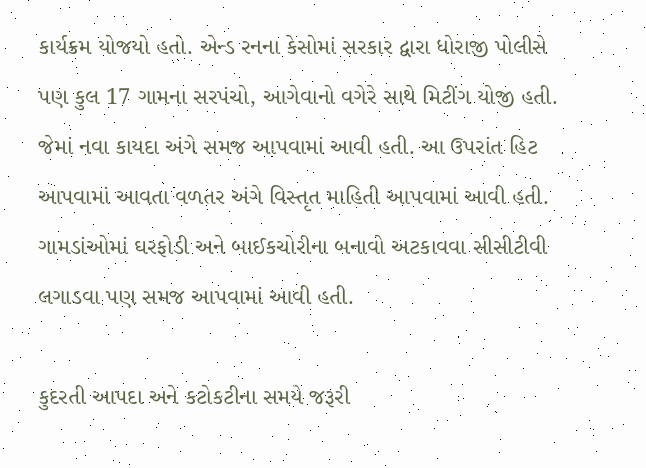કાર્યક્રમ યોજયો હતો. એન્ડ રનના કેસોમાં સરકાર દ્વારા ધોરાજી પોલીસે પણ કુલ 17 ગામના સરપંચો, આગેવાનો વગેરે સાથે મિટીંગ યોજી હતી. જેમાં નવા કાયદા અંગે સમજ આપવામાં આવી હતી. આ ઉપરાંત હિટ આપવામાં આવતા વળતર અંગે વિસ્તૃત માહિતી આપવામાં આવી હતી. ગામડાંઓમાં ઘરફોડી અને બાઈકચોરીના બનાવો અટકાવવા સીસીટીવી લગાડવા પણ સમજ આપવામાં આવી હતી.

કુદરતી આપદા અને કટોકટીના સમયે જરૂરી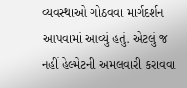વ્યવસ્થાઓ ગોઠવવા માર્ગદર્શન આપવામાં આવ્યું હતું. એટલું જ નહીં હેલ્મેટની અમલવારી કરાવવા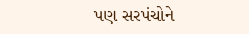પણ સરપંચોને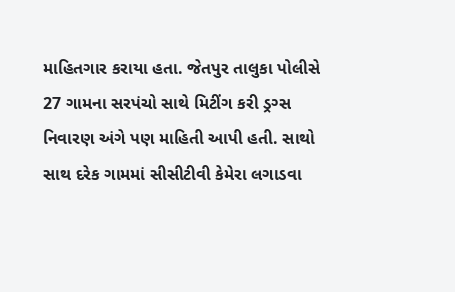માહિતગાર કરાયા હતા. જેતપુર તાલુકા પોલીસે 27 ગામના સરપંચો સાથે મિટીંગ કરી ડ્રગ્સ નિવારણ અંગે પણ માહિતી આપી હતી. સાથો સાથ દરેક ગામમાં સીસીટીવી કેમેરા લગાડવા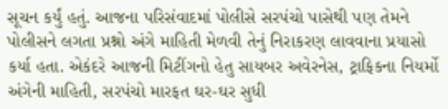સૂચન કર્યું હતું. આજના પરિસંવાદમાં પોલીસે સરપંચો પાસેથી પણ તેમને પોલીસને લગતા પ્રશ્નો અંગે માહિતી મેળવી તેનું નિરાકરણ લાવવાના પ્રયાસો કર્યા હતા. એકંદરે આજની મિટીંગનો હેતુ સાયબર અવેરનેસ, ટ્રાફિકના નિયર્મો અંગેની માહિતી, સરપંચો મારફત ઘર-ઘર સુધી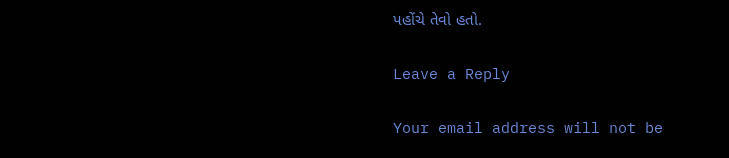પહોંચે તેવો હતો.

Leave a Reply

Your email address will not be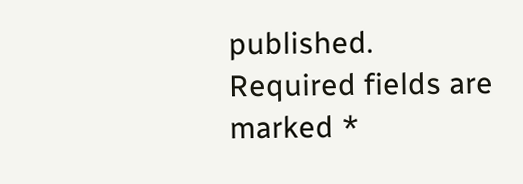published. Required fields are marked *